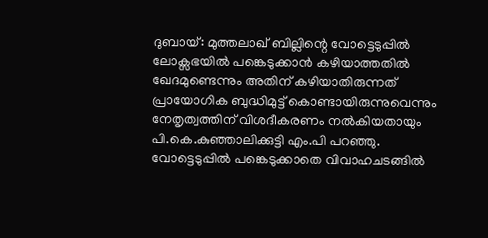ദുബായ്: മുത്തലാഖ് ബില്ലിന്റെ വോട്ടെടുപ്പിൽ ലോക്സഭയിൽ പങ്കെടുക്കാൻ കഴിയാത്തതിൽ ഖേദമുണ്ടെന്നും അതിന് കഴിയാതിരുന്നത് പ്രായോഗിക ബുദ്ധിമുട്ട് കൊണ്ടായിരുന്നുവെന്നും നേതൃത്വത്തിന് വിശദീകരണം നൽകിയതായും പി.കെ.കുഞ്ഞാലിക്കുട്ടി എം.പി പറഞ്ഞു. വോട്ടെടുപ്പിൽ പങ്കെടുക്കാതെ വിവാഹചടങ്ങിൽ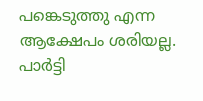പങ്കെടുത്തു എന്ന ആക്ഷേപം ശരിയല്ല. പാർട്ടി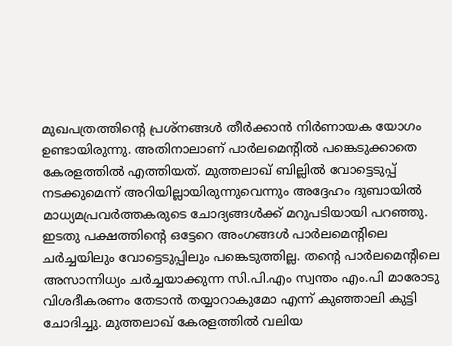മുഖപത്രത്തിന്റെ പ്രശ്നങ്ങൾ തീർക്കാൻ നിർണായക യോഗം ഉണ്ടായിരുന്നു. അതിനാലാണ് പാർലമെന്റിൽ പങ്കെടുക്കാതെ കേരളത്തിൽ എത്തിയത്. മുത്തലാഖ് ബില്ലിൽ വോട്ടെടുപ്പ് നടക്കുമെന്ന് അറിയില്ലായിരുന്നുവെന്നും അദ്ദേഹം ദുബായിൽ മാധ്യമപ്രവർത്തകരുടെ ചോദ്യങ്ങൾക്ക് മറുപടിയായി പറഞ്ഞു. ഇടതു പക്ഷത്തിന്റെ ഒട്ടേറെ അംഗങ്ങൾ പാർലമെന്റിലെ ചർച്ചയിലും വോട്ടെടുപ്പിലും പങ്കെടുത്തില്ല. തന്റെ പാർലമെന്റിലെ അസാന്നിധ്യം ചർച്ചയാക്കുന്ന സി.പി.എം സ്വന്തം എം.പി മാരോടു വിശദീകരണം തേടാൻ തയ്യാറാകുമോ എന്ന് കുഞ്ഞാലി കുട്ടി ചോദിച്ചു. മുത്തലാഖ് കേരളത്തിൽ വലിയ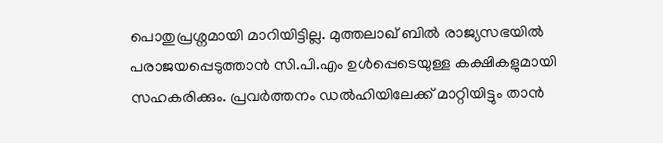പൊതുപ്രശ്നമായി മാറിയിട്ടില്ല. മുത്തലാഖ് ബിൽ രാജ്യസഭയിൽ പരാജയപ്പെടുത്താൻ സി.പി.എം ഉൾപ്പെടെയുള്ള കക്ഷികളുമായി സഹകരിക്കും. പ്രവർത്തനം ഡൽഹിയിലേക്ക് മാറ്റിയിട്ടും താൻ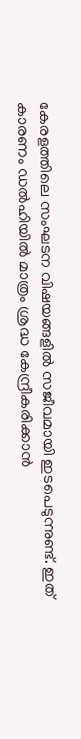കേരളത്തിലെ സംഘടന വിഷയങ്ങളിൽ സജീവമായി ഇടപെടുന്നുണ്ട്. ഇത് കാരണം ഡൽഹിയിൽ മാത്രം ശ്രദ്ധ കേന്ദ്രീകരിക്കാൻ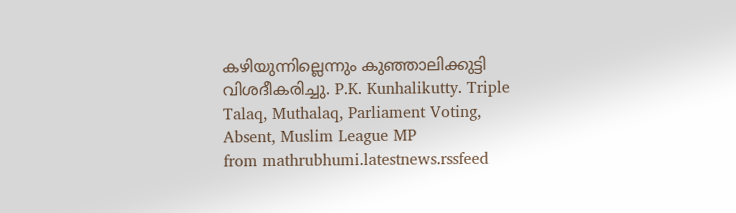കഴിയുന്നില്ലെന്നും കുഞ്ഞാലിക്കുട്ടി വിശദീകരിച്ചു. P.K. Kunhalikutty. Triple Talaq, Muthalaq, Parliament Voting, Absent, Muslim League MP
from mathrubhumi.latestnews.rssfeed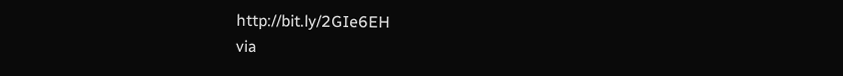http://bit.ly/2GIe6EH
via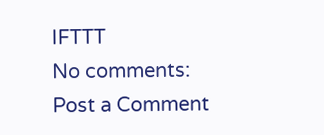IFTTT
No comments:
Post a Comment